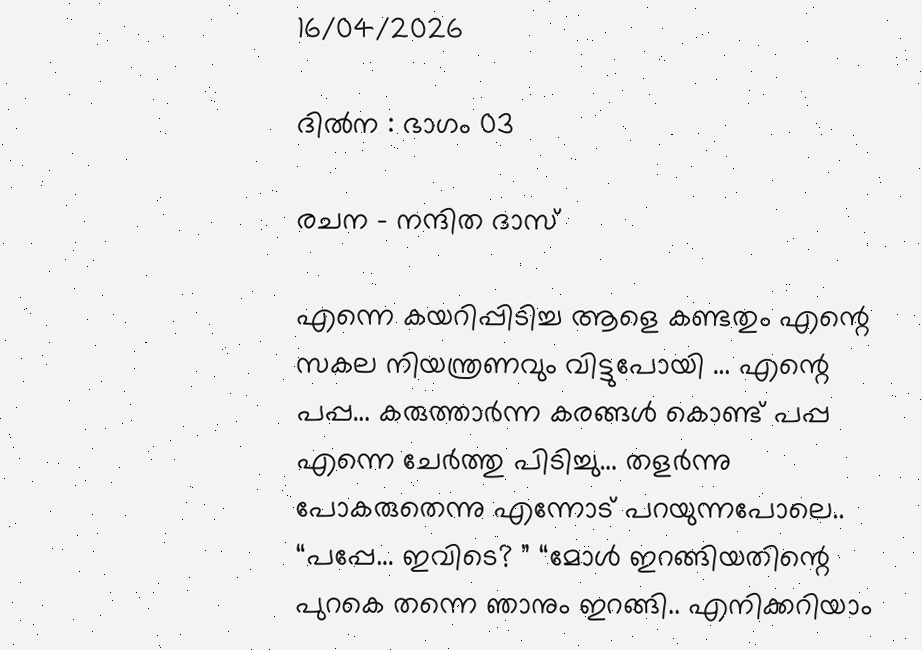16/04/2026

ദിൽന : ഭാഗം 03

രചന – നന്ദിത ദാസ്

എന്നെ കയറിപ്പിടിച്ച ആളെ കണ്ടതും എന്റെ സകല നിയന്ത്രണവും വിട്ടുപോയി … എന്റെ പപ്പ… കരുത്താർന്ന കരങ്ങൾ കൊണ്ട് പപ്പ എന്നെ ചേർത്തു പിടിച്ചു… തളർന്നു പോകരുതെന്നു എന്നോട് പറയുന്നപോലെ.. “പപ്പേ… ഇവിടെ? ” “മോൾ ഇറങ്ങിയതിന്റെ പുറകെ തന്നെ ഞാനും ഇറങ്ങി.. എനിക്കറിയാം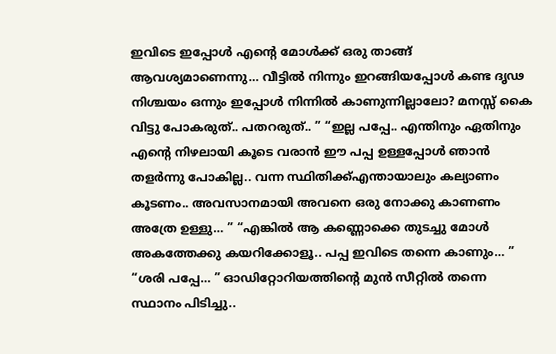ഇവിടെ ഇപ്പോൾ എന്റെ മോൾക്ക്‌ ഒരു താങ്ങ് ആവശ്യമാണെന്നു… വീട്ടിൽ നിന്നും ഇറങ്ങിയപ്പോൾ കണ്ട ദൃഢ നിശ്ചയം ഒന്നും ഇപ്പോൾ നിന്നിൽ കാണുന്നില്ലാലോ? മനസ്സ് കൈ വിട്ടു പോകരുത്.. പതറരുത്.. ” “ഇല്ല പപ്പേ.. എന്തിനും ഏതിനും എന്റെ നിഴലായി കൂടെ വരാൻ ഈ പപ്പ ഉള്ളപ്പോൾ ഞാൻ തളർന്നു പോകില്ല.. വന്ന സ്ഥിതിക്ക്എന്തായാലും കല്യാണം കൂടണം.. അവസാനമായി അവനെ ഒരു നോക്കു കാണണം അത്രേ ഉള്ളു… ” “എങ്കിൽ ആ കണ്ണൊക്കെ തുടച്ചു മോൾ അകത്തേക്കു കയറിക്കോളൂ.. പപ്പ ഇവിടെ തന്നെ കാണും… ” “ശരി പപ്പേ… ” ഓഡിറ്റോറിയത്തിന്റെ മുൻ സീറ്റിൽ തന്നെ സ്ഥാനം പിടിച്ചു..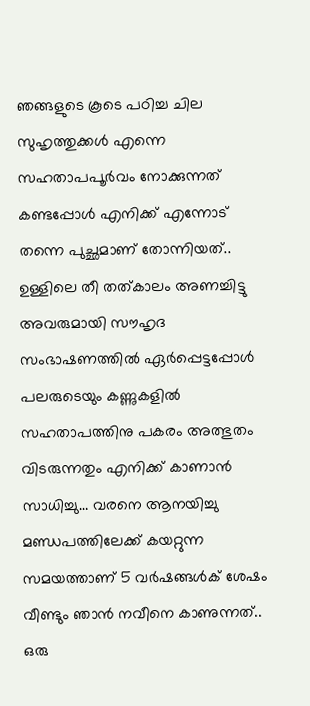ഞങ്ങളുടെ കൂടെ പഠിച്ച ചില സുഹൃത്തുക്കൾ എന്നെ സഹതാപപൂർവം നോക്കുന്നത് കണ്ടപ്പോൾ എനിക്ക് എന്നോട് തന്നെ പുച്ഛമാണ് തോന്നിയത്.. ഉള്ളിലെ തീ തത്കാലം അണച്ചിട്ടു അവരുമായി സൗഹൃദ സംഭാഷണത്തിൽ ഏർപ്പെട്ടപ്പോൾ പലരുടെയും കണ്ണുകളിൽ സഹതാപത്തിനു പകരം അത്ഭുതം വിടരുന്നതും എനിക്ക് കാണാൻ സാധിച്ചു… വരനെ ആനയിച്ചു മണ്ഡപത്തിലേക്ക് കയറ്റുന്ന സമയത്താണ് 5 വർഷങ്ങൾക് ശേഷം വീണ്ടും ഞാൻ നവീനെ കാണുന്നത്.. ഒരു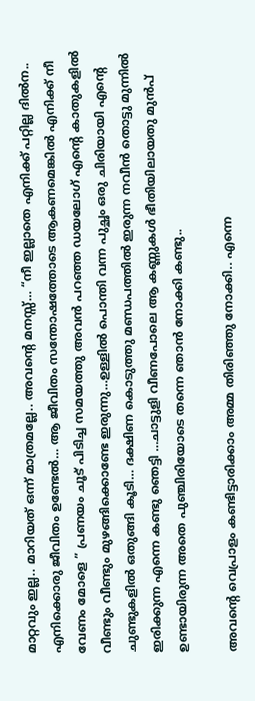മാറ്റവും ഇല്ല.. മാറിയത് ഒന്ന് മാത്രമല്ലേ.. അവന്റെ മനസ്സ്… “നീ ഇല്ലാതെ എനിക്ക് പറ്റില്ല ദിൽന.. എനിക്കൊരു ജീവിതം ഉണ്ടേൽ… ആ ജീവിതം സന്തോഷത്തോടെ ആകണമെങ്കിൽ എനിക്ക് നീ വേണം മോളെ ” പ്രണയം ചൂട് പിടിച്ച സമയത്തു അവൻ പറഞ്ഞ ഡയലോഗ് എന്റെ കാതുകളിൽ വീണ്ടും വീണ്ടും മുഴങ്ങിക്കൊണ്ടേ ഇരുന്നു…ഉള്ളിൽ പൊന്തി വന്ന പുച്ഛം ഒരു ചിരിയായി എന്റെ ചുണ്ടുകളിൽ ഒതുങ്ങി കൂടി… ദക്ഷിണ കൊടുത്തു മണ്ഡപത്തിൽ ഇരുന്ന നവീൻ തൊട്ടു മുന്നിൽ ഇരിക്കുന്ന എന്നെ കണ്ടു ഞെട്ടി …ചാട്ടുളി വീണപോലെ ആ കണ്ണുകൾ ഭീതിയിലായതു മുൻപ് ഉണ്ടായിരുന്ന അതെ പുഞ്ചിരിയോടെ തന്നെ ഞാൻ നോക്കി കണ്ടു..

അവന്റെ വെപ്രാളം കണ്ടിട്ടാരിക്കാം അമ്മ തിരിഞ്ഞു നോക്കി.. എന്നെ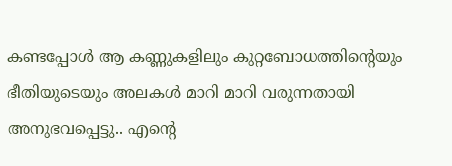കണ്ടപ്പോൾ ആ കണ്ണുകളിലും കുറ്റബോധത്തിന്റെയും ഭീതിയുടെയും അലകൾ മാറി മാറി വരുന്നതായി അനുഭവപ്പെട്ടു.. എന്റെ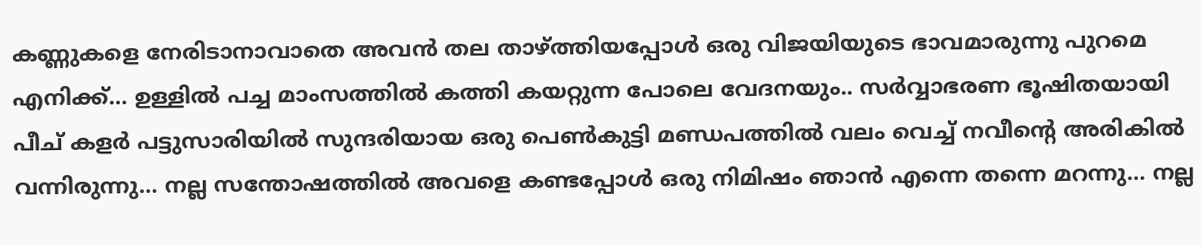കണ്ണുകളെ നേരിടാനാവാതെ അവൻ തല താഴ്ത്തിയപ്പോൾ ഒരു വിജയിയുടെ ഭാവമാരുന്നു പുറമെ എനിക്ക്… ഉള്ളിൽ പച്ച മാംസത്തിൽ കത്തി കയറ്റുന്ന പോലെ വേദനയും.. സർവ്വാഭരണ ഭൂഷിതയായി പീച് കളർ പട്ടുസാരിയിൽ സുന്ദരിയായ ഒരു പെൺകുട്ടി മണ്ഡപത്തിൽ വലം വെച്ച് നവീന്റെ അരികിൽ വന്നിരുന്നു… നല്ല സന്തോഷത്തിൽ അവളെ കണ്ടപ്പോൾ ഒരു നിമിഷം ഞാൻ എന്നെ തന്നെ മറന്നു… നല്ല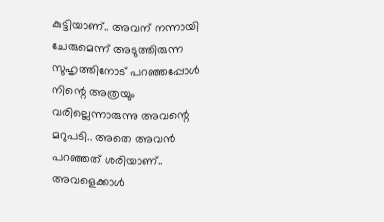കുട്ടിയാണ്.. അവന് നന്നായി ചേരുമെന്ന് അടുത്തിരുന്ന സുഹൃത്തിനോട് പറഞ്ഞപ്പോൾ നിന്റെ അത്രയും വരില്ലെന്നാരുന്നു അവന്റെ മറുപടി.. അതെ അവൻ പറഞ്ഞത് ശരിയാണ്.. അവളെക്കാൾ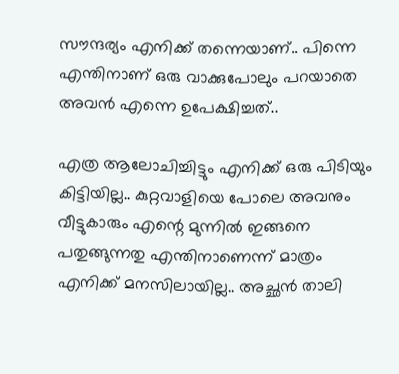സൗന്ദര്യം എനിക്ക് തന്നെയാണ്.. പിന്നെ എന്തിനാണ് ഒരു വാക്കുപോലും പറയാതെ അവൻ എന്നെ ഉപേക്ഷിച്ചത്..

എത്ര ആലോചിച്ചിട്ടും എനിക്ക് ഒരു പിടിയും കിട്ടിയില്ല.. കുറ്റവാളിയെ പോലെ അവനും വീട്ടുകാരും എന്റെ മുന്നിൽ ഇങ്ങനെ പതുങ്ങുന്നതു എന്തിനാണെന്ന് മാത്രം എനിക്ക് മനസിലായില്ല.. അച്ഛൻ താലി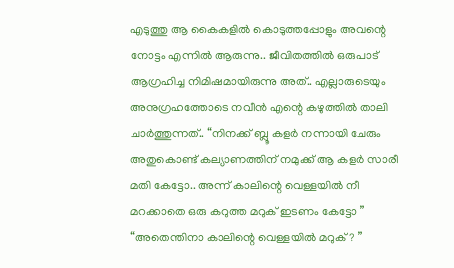എടുത്തു ആ കൈകളിൽ കൊടുത്തപ്പോളും അവന്റെ നോട്ടം എന്നിൽ ആരുന്നു.. ജീവിതത്തിൽ ഒരുപാട് ആഗ്രഹിച്ച നിമിഷമായിരുന്നു അത്.. എല്ലാരുടെയും അനുഗ്രഹത്തോടെ നവീൻ എന്റെ കഴുത്തിൽ താലി ചാർത്തുന്നത്.. “നിനക്ക് ബ്ലൂ കളർ നന്നായി ചേരും അതുകൊണ്ട് കല്യാണത്തിന് നമുക്ക് ആ കളർ സാരീ മതി കേട്ടോ.. അന്ന് കാലിന്റെ വെള്ളയിൽ നീ മറക്കാതെ ഒരു കറുത്ത മറുക് ഇടണം കേട്ടോ ” “അതെന്തിനാ കാലിന്റെ വെള്ളയിൽ മറുക്? ”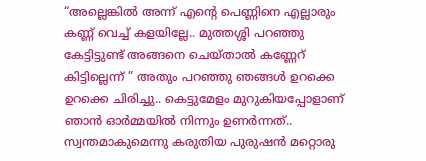“അല്ലെങ്കിൽ അന്ന് എന്റെ പെണ്ണിനെ എല്ലാരും കണ്ണ് വെച്ച് കളയില്ലേ.. മുത്തശ്ശി പറഞ്ഞു കേട്ടിട്ടുണ്ട് അങ്ങനെ ചെയ്താൽ കണ്ണേറ് കിട്ടില്ലെന്ന് ” അതും പറഞ്ഞു ഞങ്ങൾ ഉറക്കെ ഉറക്കെ ചിരിച്ചു.. കെട്ടുമേളം മുറുകിയപ്പോളാണ് ഞാൻ ഓർമ്മയിൽ നിന്നും ഉണർന്നത്.. സ്വന്തമാകുമെന്നു കരുതിയ പുരുഷൻ മറ്റൊരു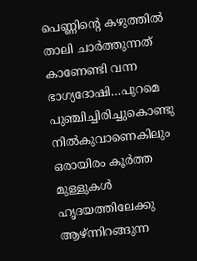പെണ്ണിന്റെ കഴുത്തിൽ താലി ചാർത്തുന്നത് കാണേണ്ടി വന്ന ഭാഗ്യദോഷി…പുറമെ പുഞ്ചിച്ചിരിച്ചുകൊണ്ടു നിൽകുവാണെകിലും ഒരായിരം കൂർത്ത മുള്ളുകൾ ഹൃദയത്തിലേക്കു ആഴ്ന്നിറങ്ങുന്ന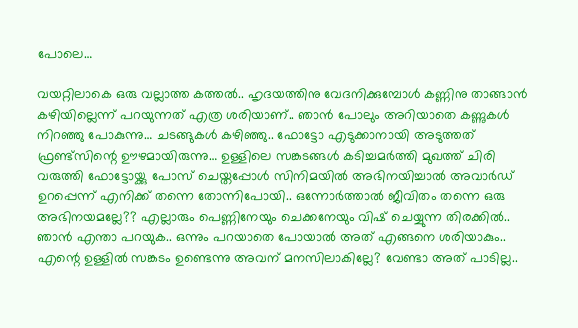പോലെ…

വയറ്റിലാകെ ഒരു വല്ലാത്ത കത്തൽ.. ഹൃദയത്തിനു വേദനിക്കുമ്പോൾ കണ്ണിനു താങ്ങാൻ കഴിയില്ലെന്ന് പറയുന്നത് എത്ര ശരിയാണ്.. ഞാൻ പോലും അറിയാതെ കണ്ണുകൾ നിറഞ്ഞു പോകുന്നു… ചടങ്ങുകൾ കഴിഞ്ഞു.. ഫോട്ടോ എടുക്കാനായി അടുത്തത് ഫ്രണ്ട്‌സിന്റെ ഊഴമായിരുന്നു… ഉള്ളിലെ സങ്കടങ്ങൾ കടിച്ചമർത്തി മുഖത്ത് ചിരി വരുത്തി ഫോട്ടോയ്ക്കു പോസ് ചെയ്തപ്പോൾ സിനിമയിൽ അഭിനയിച്ചാൽ അവാർഡ് ഉറപ്പെന്ന് എനിക്ക് തന്നെ തോന്നിപോയി.. ഒന്നോർത്താൽ ജീവിതം തന്നെ ഒരു അഭിനയമല്ലേ?? എല്ലാരും പെണ്ണിനേയും ചെക്കനേയും വിഷ് ചെയ്യുന്ന തിരക്കിൽ.. ഞാൻ എന്താ പറയുക.. ഒന്നും പറയാതെ പോയാൽ അത് എങ്ങനെ ശരിയാകും.. എന്റെ ഉള്ളിൽ സങ്കടം ഉണ്ടെന്നു അവന് മനസിലാകില്ലേ? വേണ്ടാ അത് പാടില്ല..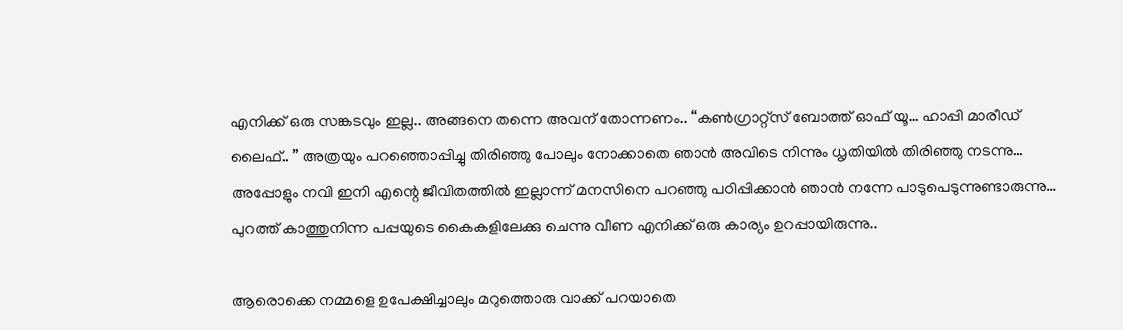എനിക്ക് ഒരു സങ്കടവും ഇല്ല.. അങ്ങനെ തന്നെ അവന് തോന്നണം.. “കൺഗ്രാറ്റ്സ് ബോത്ത്‌ ഓഫ് യൂ… ഹാപ്പി മാരീഡ് ലൈഫ്.. ” അത്രയും പറഞ്ഞൊപ്പിച്ചു തിരിഞ്ഞു പോലും നോക്കാതെ ഞാൻ അവിടെ നിന്നും ധൃതിയിൽ തിരിഞ്ഞു നടന്നു… അപ്പോളും നവി ഇനി എന്റെ ജീവിതത്തിൽ ഇല്ലാന്ന് മനസിനെ പറഞ്ഞു പഠിപ്പിക്കാൻ ഞാൻ നന്നേ പാടുപെടുന്നുണ്ടാരുന്നു… പുറത്ത് കാത്തുനിന്ന പപ്പയുടെ കൈകളിലേക്കു ചെന്നു വീണ എനിക്ക് ഒരു കാര്യം ഉറപ്പായിരുന്നു..

ആരൊക്കെ നമ്മളെ ഉപേക്ഷിച്ചാലും മറുത്തൊരു വാക്ക് പറയാതെ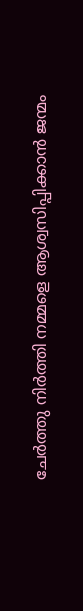ചേർത്തു നിർത്തി നമ്മളെ ആശ്വസിപ്പിക്കാൻ ജന്മം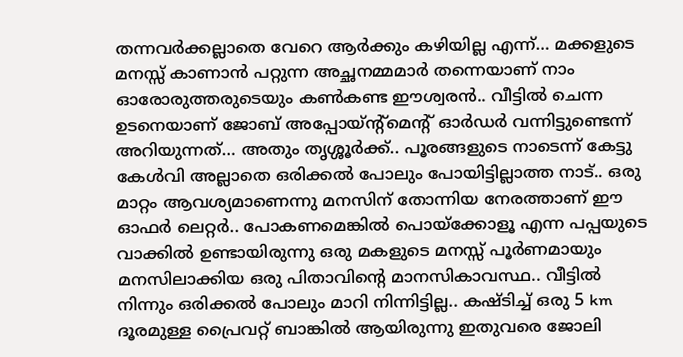തന്നവർക്കല്ലാതെ വേറെ ആർക്കും കഴിയില്ല എന്ന്… മക്കളുടെ മനസ്സ് കാണാൻ പറ്റുന്ന അച്ഛനമ്മമാർ തന്നെയാണ് നാം ഓരോരുത്തരുടെയും കൺകണ്ട ഈശ്വരൻ.. വീട്ടിൽ ചെന്ന ഉടനെയാണ് ജോബ് അപ്പോയ്ന്റ്മെന്റ് ഓർഡർ വന്നിട്ടുണ്ടെന്ന് അറിയുന്നത്… അതും തൃശ്ശൂർക്ക്.. പൂരങ്ങളുടെ നാടെന്ന് കേട്ടു കേൾവി അല്ലാതെ ഒരിക്കൽ പോലും പോയിട്ടില്ലാത്ത നാട്.. ഒരു മാറ്റം ആവശ്യമാണെന്നു മനസിന്‌ തോന്നിയ നേരത്താണ് ഈ ഓഫർ ലെറ്റർ.. പോകണമെങ്കിൽ പൊയ്ക്കോളൂ എന്ന പപ്പയുടെ വാക്കിൽ ഉണ്ടായിരുന്നു ഒരു മകളുടെ മനസ്സ് പൂർണമായും മനസിലാക്കിയ ഒരു പിതാവിന്റെ മാനസികാവസ്ഥ.. വീട്ടിൽ നിന്നും ഒരിക്കൽ പോലും മാറി നിന്നിട്ടില്ല.. കഷ്ടിച്ച് ഒരു 5 km ദൂരമുള്ള പ്രൈവറ്റ് ബാങ്കിൽ ആയിരുന്നു ഇതുവരെ ജോലി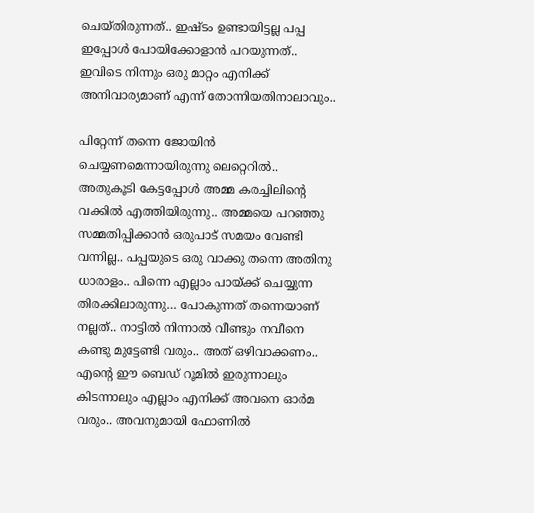ചെയ്തിരുന്നത്.. ഇഷ്ടം ഉണ്ടായിട്ടല്ല പപ്പ ഇപ്പോൾ പോയിക്കോളാൻ പറയുന്നത്.. ഇവിടെ നിന്നും ഒരു മാറ്റം എനിക്ക് അനിവാര്യമാണ് എന്ന് തോന്നിയതിനാലാവും..

പിറ്റേന്ന് തന്നെ ജോയിൻ ചെയ്യണമെന്നായിരുന്നു ലെറ്റെറിൽ.. അതുകൂടി കേട്ടപ്പോൾ അമ്മ കരച്ചിലിന്റെ വക്കിൽ എത്തിയിരുന്നു.. അമ്മയെ പറഞ്ഞു സമ്മതിപ്പിക്കാൻ ഒരുപാട് സമയം വേണ്ടി വന്നില്ല.. പപ്പയുടെ ഒരു വാക്കു തന്നെ അതിനു ധാരാളം.. പിന്നെ എല്ലാം പായ്ക്ക് ചെയ്യുന്ന തിരക്കിലാരുന്നു… പോകുന്നത് തന്നെയാണ് നല്ലത്.. നാട്ടിൽ നിന്നാൽ വീണ്ടും നവീനെ കണ്ടു മുട്ടേണ്ടി വരും.. അത് ഒഴിവാക്കണം.. എന്റെ ഈ ബെഡ് റൂമിൽ ഇരുന്നാലും കിടന്നാലും എല്ലാം എനിക്ക് അവനെ ഓർമ വരും.. അവനുമായി ഫോണിൽ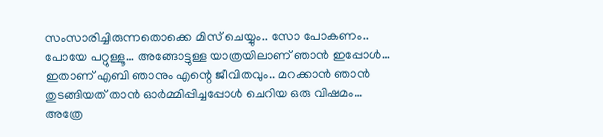സംസാരിച്ചിരുന്നതൊക്കെ മിസ് ചെയ്യും.. സോ പോകണം.. പോയേ പറ്റുള്ളൂ… അങ്ങോട്ടുള്ള യാത്രയിലാണ് ഞാൻ ഇപ്പോൾ… ഇതാണ് എബി ഞാനും എന്റെ ജീവിതവും.. മറക്കാൻ ഞാൻ തുടങ്ങിയത് താൻ ഓർമ്മിപ്പിച്ചപ്പോൾ ചെറിയ ഒരു വിഷമം… അത്രേ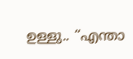ഉള്ളു.. “എന്താ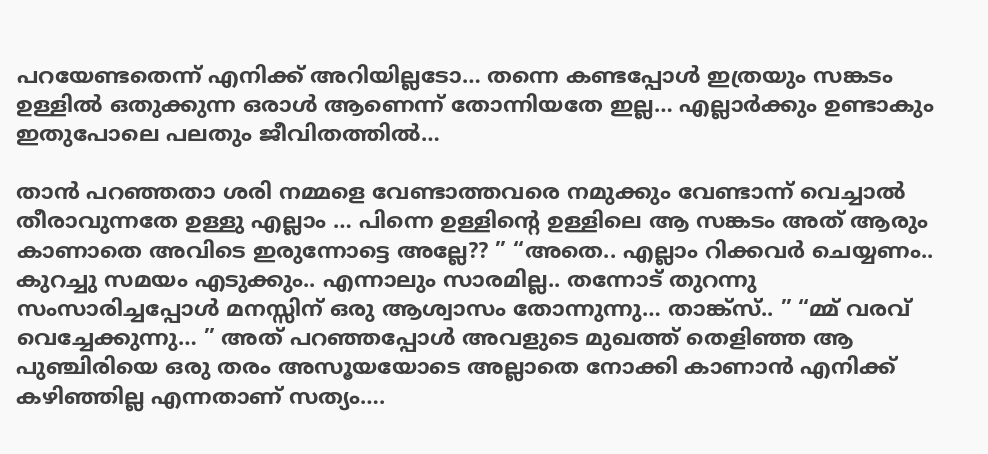പറയേണ്ടതെന്ന് എനിക്ക് അറിയില്ലടോ… തന്നെ കണ്ടപ്പോൾ ഇത്രയും സങ്കടം ഉള്ളിൽ ഒതുക്കുന്ന ഒരാൾ ആണെന്ന് തോന്നിയതേ ഇല്ല… എല്ലാർക്കും ഉണ്ടാകും ഇതുപോലെ പലതും ജീവിതത്തിൽ…

താൻ പറഞ്ഞതാ ശരി നമ്മളെ വേണ്ടാത്തവരെ നമുക്കും വേണ്ടാന്ന് വെച്ചാൽ തീരാവുന്നതേ ഉള്ളു എല്ലാം … പിന്നെ ഉള്ളിന്റെ ഉള്ളിലെ ആ സങ്കടം അത് ആരും കാണാതെ അവിടെ ഇരുന്നോട്ടെ അല്ലേ?? ” “അതെ.. എല്ലാം റിക്കവർ ചെയ്യണം.. കുറച്ചു സമയം എടുക്കും.. എന്നാലും സാരമില്ല.. തന്നോട് തുറന്നു സംസാരിച്ചപ്പോൾ മനസ്സിന് ഒരു ആശ്വാസം തോന്നുന്നു… താങ്ക്സ്.. ” “മ്മ് വരവ് വെച്ചേക്കുന്നു… ” അത് പറഞ്ഞപ്പോൾ അവളുടെ മുഖത്ത് തെളിഞ്ഞ ആ പുഞ്ചിരിയെ ഒരു തരം അസൂയയോടെ അല്ലാതെ നോക്കി കാണാൻ എനിക്ക് കഴിഞ്ഞില്ല എന്നതാണ് സത്യം….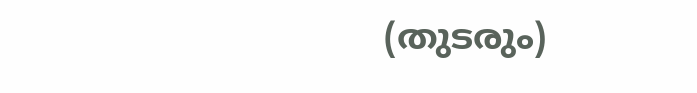(തുടരും)